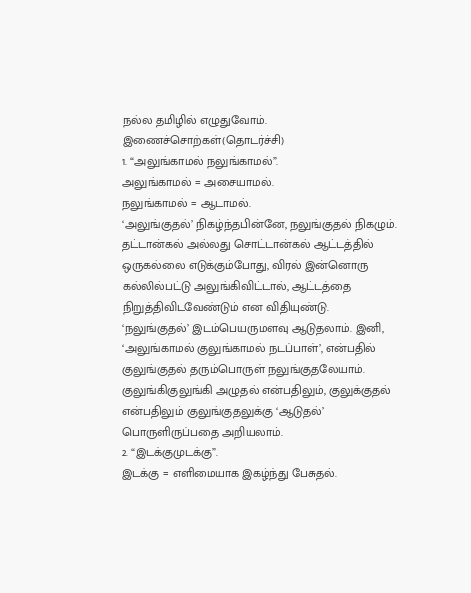நல்ல தமிழில் எழுதுவோம்.
இணைச்சொற்கள்(தொடர்ச்சி)
1. “அலுங்காமல் நலுங்காமல்”.
அலுங்காமல் = அசையாமல்.
நலுங்காமல் = ஆடாமல்.
‘அலுங்குதல்’ நிகழ்ந்தபின்னே, நலுங்குதல் நிகழும். தட்டான்கல் அல்லது சொட்டான்கல் ஆட்டத்தில் ஒருகல்லை எடுக்கும்போது, விரல் இன்னொரு கல்லில்பட்டு அலுங்கிவிட்டால், ஆட்டத்தை நிறுத்திவிடவேண்டும் என விதியுண்டு.
‘நலுங்குதல்’ இடம்பெயருமளவு ஆடுதலாம். இனி, ‘அலுங்காமல் குலுங்காமல் நடப்பாள்’, என்பதில் குலுங்குதல் தரும்பொருள் நலுங்குதலேயாம். குலுங்கிகுலுங்கி அழுதல் என்பதிலும், குலுக்குதல் என்பதிலும் குலுங்குதலுக்கு ‘ஆடுதல்’ பொருளிருப்பதை அறியலாம்.
2. “இடக்குமுடக்கு”.
இடக்கு = எளிமையாக இகழ்ந்து பேசுதல்.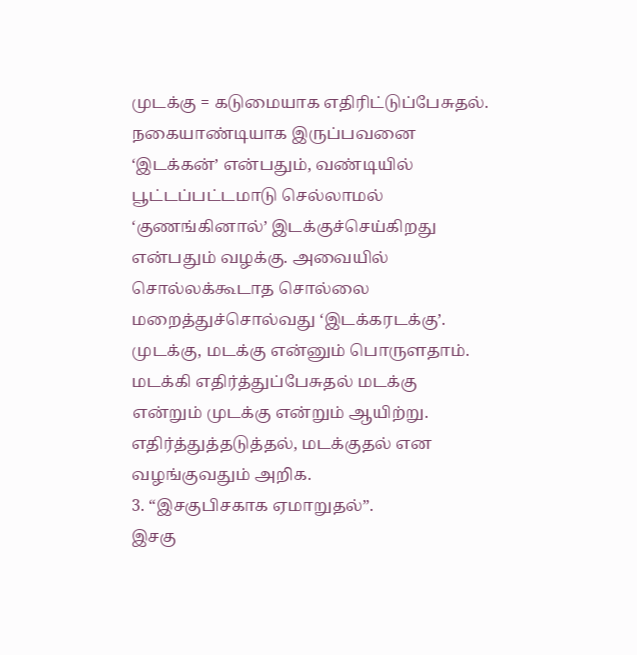முடக்கு = கடுமையாக எதிரிட்டுப்பேசுதல்.
நகையாண்டியாக இருப்பவனை ‘இடக்கன்’ என்பதும், வண்டியில் பூட்டப்பட்டமாடு செல்லாமல் ‘குணங்கினால்’ இடக்குச்செய்கிறது என்பதும் வழக்கு. அவையில் சொல்லக்கூடாத சொல்லை மறைத்துச்சொல்வது ‘இடக்கரடக்கு’.
முடக்கு, மடக்கு என்னும் பொருளதாம். மடக்கி எதிர்த்துப்பேசுதல் மடக்கு என்றும் முடக்கு என்றும் ஆயிற்று. எதிர்த்துத்தடுத்தல், மடக்குதல் என வழங்குவதும் அறிக.
3. “இசகுபிசகாக ஏமாறுதல்”.
இசகு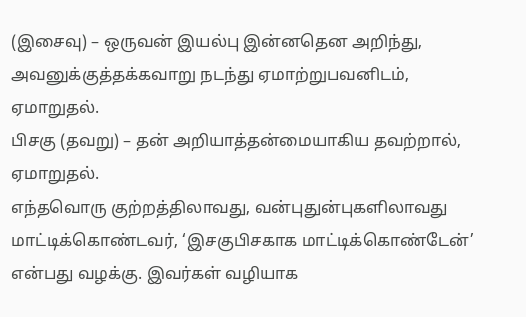(இசைவு) – ஒருவன் இயல்பு இன்னதென அறிந்து, அவனுக்குத்தக்கவாறு நடந்து ஏமாற்றுபவனிடம், ஏமாறுதல்.
பிசகு (தவறு) – தன் அறியாத்தன்மையாகிய தவற்றால், ஏமாறுதல்.
எந்தவொரு குற்றத்திலாவது, வன்புதுன்புகளிலாவது மாட்டிக்கொண்டவர், ‘இசகுபிசகாக மாட்டிக்கொண்டேன்’ என்பது வழக்கு. இவர்கள் வழியாக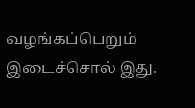வழங்கப்பெறும் இடைச்சொல் இது.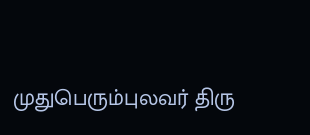முதுபெரும்புலவர் திரு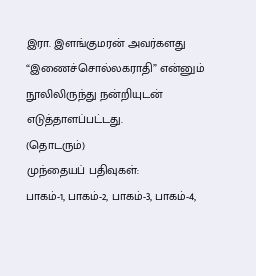இரா. இளங்குமரன் அவர்களது “இணைச்சொல்லகராதி” என்னும் நூலிலிருந்து நன்றியுடன் எடுத்தாளப்பட்டது.
(தொடரும்)
முந்தையப் பதிவுகள்:
பாகம்-1, பாகம்-2, பாகம்-3, பாகம்-4,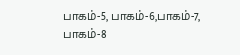பாகம்-5, பாகம்-6,பாகம்-7, பாகம்-8